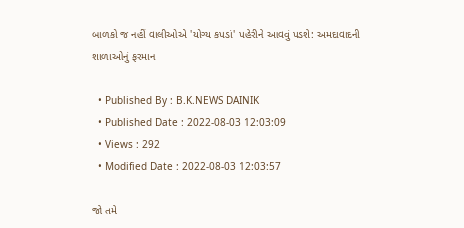બાળકો જ નહીં વાલીઓએ 'યોગ્ય કપડાં' પહેરીને આવવું પડશે: અમદાવાદની શાળાઓનું ફરમાન

  • Published By : B.K.NEWS DAINIK
  • Published Date : 2022-08-03 12:03:09
  • Views : 292
  • Modified Date : 2022-08-03 12:03:57

જો તમે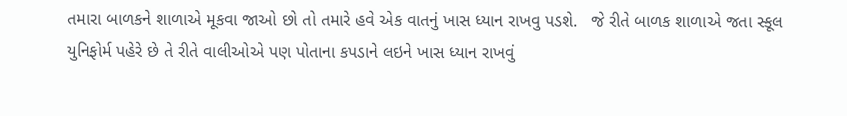તમારા બાળકને શાળાએ મૂકવા જાઓ છો તો તમારે હવે એક વાતનું ખાસ ધ્યાન રાખવુ પડશે.   જે રીતે બાળક શાળાએ જતા સ્કૂલ યુનિફોર્મ પહેરે છે તે રીતે વાલીઓએ પણ પોતાના કપડાને લઇને ખાસ ધ્યાન રાખવું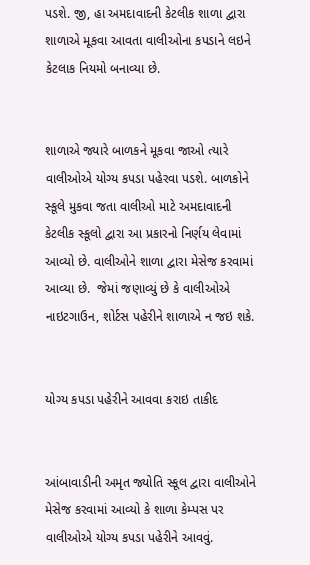પડશે. જી, હા અમદાવાદની કેટલીક શાળા દ્વારા શાળાએ મૂકવા આવતા વાલીઓના કપડાને લઇને કેટલાક નિયમો બનાવ્યા છે.


શાળાએ જ્યારે બાળકને મૂકવા જાઓ ત્યારે વાલીઓએ યોગ્ય કપડા પહેરવા પડશે. બાળકોને સ્કૂલે મુકવા જતા વાલીઓ માટે અમદાવાદની કેટલીક સ્કૂલો દ્વારા આ પ્રકારનો નિર્ણય લેવામાં આવ્યો છે. વાલીઓને શાળા દ્વારા મેસેજ કરવામાં આવ્યા છે.  જેમાં જણાવ્યું છે કે વાલીઓએ નાઇટગાઉન, શોર્ટસ પહેરીને શાળાએ ન જઇ શકે.


યોગ્ય કપડા પહેરીને આવવા કરાઇ તાકીદ


આંબાવાડીની અમૃત જ્યોતિ સ્કૂલ દ્વારા વાલીઓને મેસેજ કરવામાં આવ્યો કે શાળા કેમ્પસ પર વાલીઓએ યોગ્ય કપડા પહેરીને આવવું.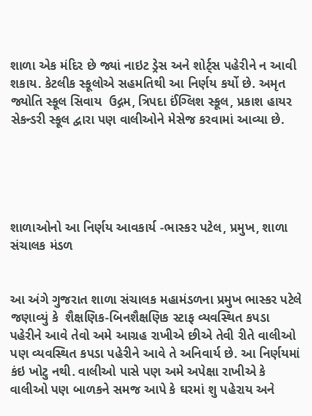શાળા એક મંદિર છે જ્યાં નાઇટ ડ્રેસ અને શોર્ટ્સ પહેરીને ન આવી શકાય. કેટલીક સ્કૂલોએ સહમતિથી આ નિર્ણય કર્યો છે. અમૃત જ્યોતિ સ્કૂલ સિવાય  ઉદ્ગમ, ત્રિપદા ઈંગ્લિશ સ્કૂલ, પ્રકાશ હાયર સેકન્ડરી સ્કૂલ દ્વારા પણ વાલીઓને મેસેજ કરવામાં આવ્યા છે.





શાળાઓનો આ નિર્ણય આવકાર્ય -ભાસ્કર પટેલ, પ્રમુખ, શાળા સંચાલક મંડળ


આ અંગે ગુજરાત શાળા સંચાલક મહામંડળના પ્રમુખ ભાસ્કર પટેલે જણાવ્યું કે  શૈક્ષણિક-બિનશૈક્ષણિક સ્ટાફ વ્યવસ્થિત કપડા પહેરીને આવે તેવો અમે આગ્રહ રાખીએ છીએ તેવી રીતે વાલીઓ પણ વ્યવસ્થિત કપડા પહેરીને આવે તે અનિવાર્ય છે. આ નિર્ણયમાં કંઇ ખોટુ નથી. વાલીઓ પાસે પણ અમે અપેક્ષા રાખીએ કે વાલીઓ પણ બાળકને સમજ આપે કે ઘરમાં શુ પહેરાય અને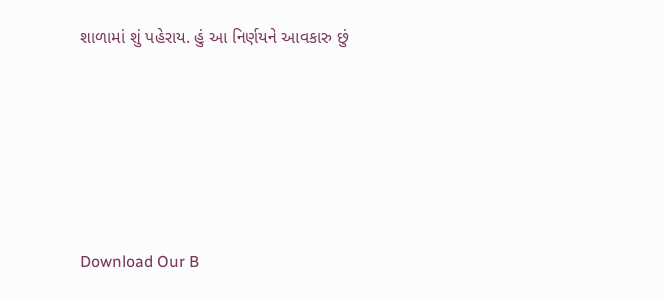શાળામાં શું પહેરાય. હું આ નિર્ણયને આવકારુ છું





Download Our B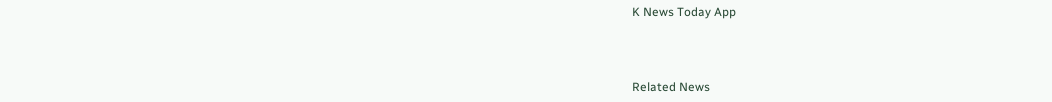K News Today App



Related News